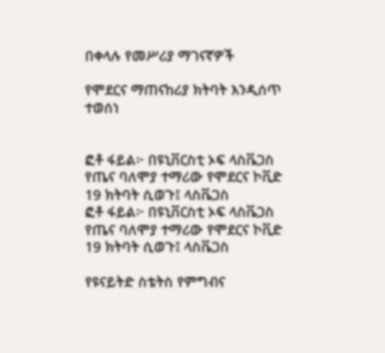በቀላሉ የመሥሪያ ማገናኛዎች

የሞደርና ማጠናከሪያ ክትባት እንዲሰጥ ተወሰነ


ፎቶ ፋይል፦ በዩኒቨርስቲ ኦፍ ላስቬጋስ የጤና ባለሞያ ተማሪው የሞደርና ኮቪድ 19 ክትባት ሲወጉ፤ ላስቬጋስ
ፎቶ ፋይል፦ በዩኒቨርስቲ ኦፍ ላስቬጋስ የጤና ባለሞያ ተማሪው የሞደርና ኮቪድ 19 ክትባት ሲወጉ፤ ላስቬጋስ

የዩናይትድ ስቴትስ የምግብና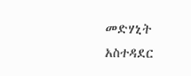መድሃኒት አስተዳደር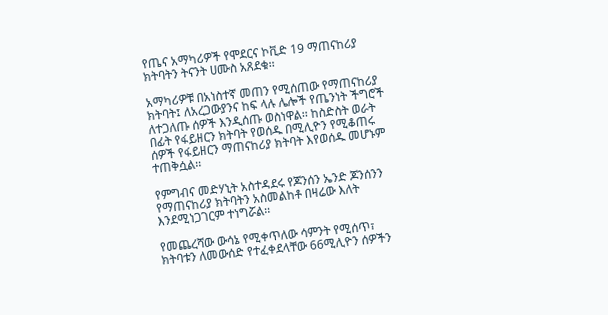የጤና አማካሪዎች የሞደርና ኮቪድ 19 ማጠናከሪያ ክትባትን ትናንት ሀሙስ አጸደቁ፡፡

አማካሪዎቹ በአነስተኛ መጠን የሚሰጠው የማጠናከሪያ ክትባት፤ ለአረጋውያንና ከፍ ላሉ ሌሎች የጤንነት ችግሮች ለተጋለጡ ሰዎች እንዲሰጡ ወስነዋል፡፡ ከስድስት ወራት በፊት የፋይዘርን ክትባት የወሰዱ በሚሊዮን የሚቆጠሩ ሰዎች የፋይዘርን ማጠናከሪያ ክትባት እየወሰዱ መሆኑም ተጠቅሷል፡፡

የምግብና መድሃኒት አስተዳደሩ የጆንሰን ኤንድ ጆንሰንን የማጠናከሪያ ክትባትን አስመልከቶ በዛሬው እለት እንደሚነጋገርም ተነግሯል፡፡

የመጨረሻው ውሳኔ የሚቀጥለው ሳምንት የሚሰጥ፣ ክትባቱን ለመውሰድ የተፈቀደላቸው 66ሚሊዮን ሰዎችን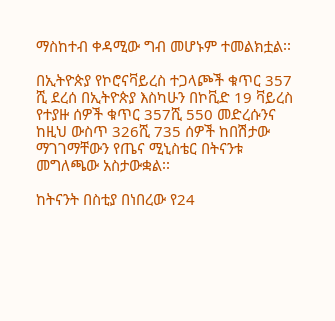ማስከተብ ቀዳሚው ግብ መሆኑም ተመልክቷል፡፡

በኢትዮጵያ የኮሮናቫይረስ ተጋላጮች ቁጥር 357 ሺ ደረሰ በኢትዮጵያ እስካሁን በኮቪድ 19 ቫይረስ የተያዙ ሰዎች ቁጥር 357ሺ 550 መድረሱንና ከዚህ ውስጥ 326ሺ 735 ሰዎች ከበሽታው ማገገማቸውን የጤና ሚኒስቴር በትናንቱ መግለጫው አስታውቋል፡፡

ከትናንት በስቲያ በነበረው የ24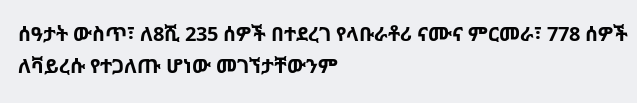ሰዓታት ውስጥ፣ ለ8ሺ 235 ሰዎች በተደረገ የላቡራቶሪ ናሙና ምርመራ፣ 778 ሰዎች ለቫይረሱ የተጋለጡ ሆነው መገኘታቸውንም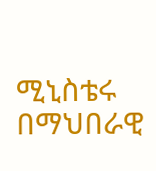ሚኒስቴሩ በማህበራዊ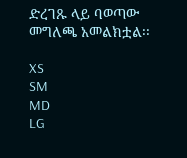ድረገጹ ላይ ባወጣው መግለጫ አመልክቷል፡፡

XS
SM
MD
LG